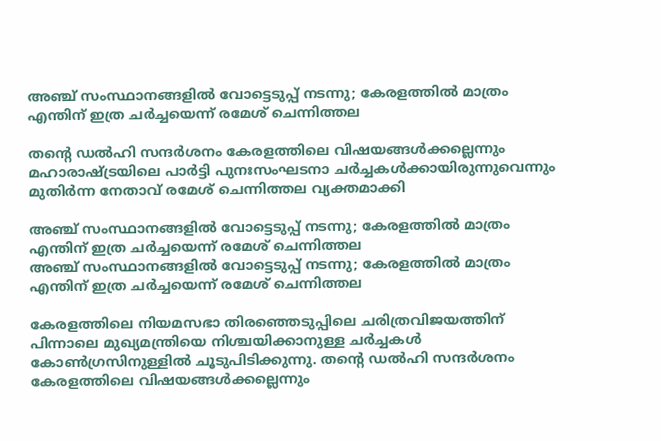അഞ്ച് സംസ്ഥാനങ്ങളിൽ വോട്ടെടുപ്പ് നടന്നു; കേരളത്തിൽ മാത്രം എന്തിന് ഇത്ര ചർച്ചയെന്ന് രമേശ് ചെന്നിത്തല

തന്റെ ഡൽഹി സന്ദർശനം കേരളത്തിലെ വിഷയങ്ങൾക്കല്ലെന്നും മഹാരാഷ്ട്രയിലെ പാർട്ടി പുനഃസംഘടനാ ചർച്ചകൾക്കായിരുന്നുവെന്നും മുതിർന്ന നേതാവ് രമേശ് ചെന്നിത്തല വ്യക്തമാക്കി

അഞ്ച് സംസ്ഥാനങ്ങളിൽ വോട്ടെടുപ്പ് നടന്നു; കേരളത്തിൽ മാത്രം എന്തിന് ഇത്ര ചർച്ചയെന്ന് രമേശ് ചെന്നിത്തല
അഞ്ച് സംസ്ഥാനങ്ങളിൽ വോട്ടെടുപ്പ് നടന്നു; കേരളത്തിൽ മാത്രം എന്തിന് ഇത്ര ചർച്ചയെന്ന് രമേശ് ചെന്നിത്തല

കേരളത്തിലെ നിയമസഭാ തിരഞ്ഞെടുപ്പിലെ ചരിത്രവിജയത്തിന് പിന്നാലെ മുഖ്യമന്ത്രിയെ നിശ്ചയിക്കാനുള്ള ചർച്ചകൾ കോൺഗ്രസിനുള്ളിൽ ചൂടുപിടിക്കുന്നു. തന്റെ ഡൽഹി സന്ദർശനം കേരളത്തിലെ വിഷയങ്ങൾക്കല്ലെന്നും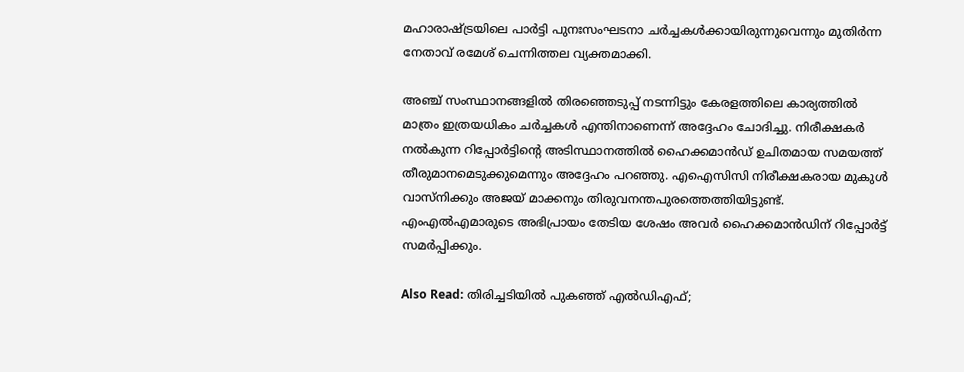മഹാരാഷ്ട്രയിലെ പാർട്ടി പുനഃസംഘടനാ ചർച്ചകൾക്കായിരുന്നുവെന്നും മുതിർന്ന നേതാവ് രമേശ് ചെന്നിത്തല വ്യക്തമാക്കി.

അഞ്ച് സംസ്ഥാനങ്ങളിൽ തിരഞ്ഞെടുപ്പ് നടന്നിട്ടും കേരളത്തിലെ കാര്യത്തിൽ മാത്രം ഇത്രയധികം ചർച്ചകൾ എന്തിനാണെന്ന് അദ്ദേഹം ചോദിച്ചു. നിരീക്ഷകർ നൽകുന്ന റിപ്പോർട്ടിന്റെ അടിസ്ഥാനത്തിൽ ഹൈക്കമാൻഡ് ഉചിതമായ സമയത്ത് തീരുമാനമെടുക്കുമെന്നും അദ്ദേഹം പറഞ്ഞു. എഐസിസി നിരീക്ഷകരായ മുകുൾ വാസ്നിക്കും അജയ് മാക്കനും തിരുവനന്തപുരത്തെത്തിയിട്ടുണ്ട്. എംഎൽഎമാരുടെ അഭിപ്രായം തേടിയ ശേഷം അവർ ഹൈക്കമാൻഡിന് റിപ്പോർട്ട് സമർപ്പിക്കും.

Also Read: തിരിച്ചടിയിൽ പുകഞ്ഞ് എൽഡിഎഫ്;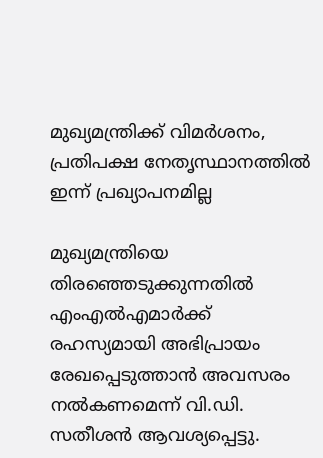മുഖ്യമന്ത്രിക്ക് വിമർശനം, പ്രതിപക്ഷ നേതൃസ്ഥാനത്തിൽ ഇന്ന് പ്രഖ്യാപനമില്ല

മുഖ്യമന്ത്രിയെ തിരഞ്ഞെടുക്കുന്നതിൽ എംഎൽഎമാർക്ക് രഹസ്യമായി അഭിപ്രായം രേഖപ്പെടുത്താൻ അവസരം നൽകണമെന്ന് വി.ഡി. സതീശൻ ആവശ്യപ്പെട്ടു.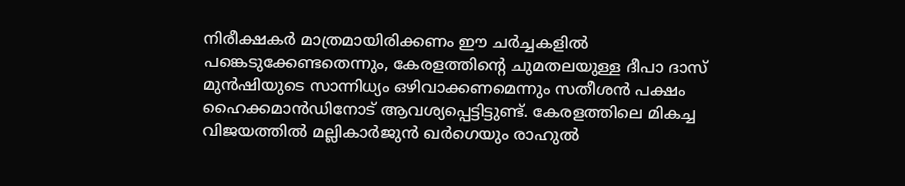നിരീക്ഷകർ മാത്രമായിരിക്കണം ഈ ചർച്ചകളിൽ പങ്കെടുക്കേണ്ടതെന്നും, കേരളത്തിന്റെ ചുമതലയുള്ള ദീപാ ദാസ് മുൻഷിയുടെ സാന്നിധ്യം ഒഴിവാക്കണമെന്നും സതീശൻ പക്ഷം ഹൈക്കമാൻഡിനോട് ആവശ്യപ്പെട്ടിട്ടുണ്ട്. കേരളത്തിലെ മികച്ച വിജയത്തിൽ മല്ലികാർജുൻ ഖർഗെയും രാഹുൽ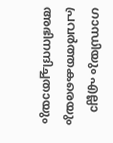ഗാന്ധിയും എല്ലാ പ്രവർത്തകരെയും അഭിനന്ദിച്ചതായും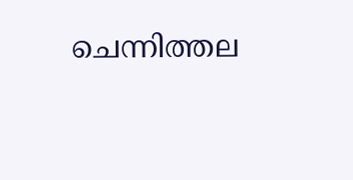ചെന്നിത്തല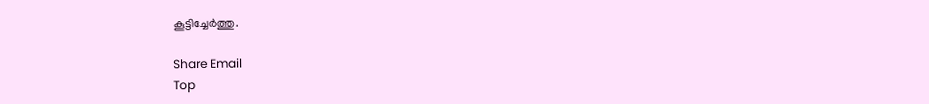കൂട്ടിച്ചേർത്തു.

Share Email
Top